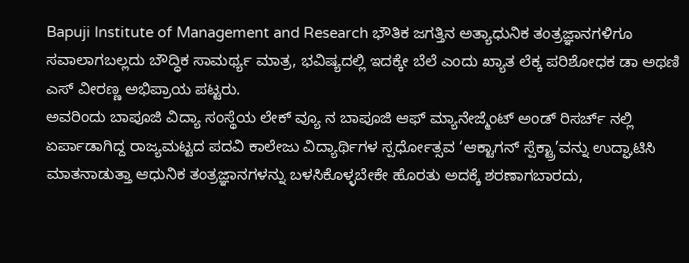Bapuji Institute of Management and Research ಭೌತಿಕ ಜಗತ್ತಿನ ಅತ್ಯಾಧುನಿಕ ತಂತ್ರಜ್ಞಾನಗಳಿಗೂ ಸವಾಲಾಗಬಲ್ಲದು ಬೌದ್ಧಿಕ ಸಾಮರ್ಥ್ಯ ಮಾತ್ರ, ಭವಿಷ್ಯದಲ್ಲಿ ಇದಕ್ಕೇ ಬೆಲೆ ಎಂದು ಖ್ಯಾತ ಲೆಕ್ಕ ಪರಿಶೋಧಕ ಡಾ ಅಥಣಿ ಎಸ್ ವೀರಣ್ಣ ಅಭಿಪ್ರಾಯ ಪಟ್ಟರು.
ಅವರಿಂದು ಬಾಪೂಜಿ ವಿದ್ಯಾ ಸಂಸ್ಥೆಯ ಲೇಕ್ ವ್ಯೂ ನ ಬಾಪೂಜಿ ಆಫ್ ಮ್ಯಾನೇಜ್ಮೆಂಟ್ ಅಂಡ್ ರಿಸರ್ಚ್ ನಲ್ಲಿ ಏರ್ಪಾಡಾಗಿದ್ದ ರಾಜ್ಯಮಟ್ಟದ ಪದವಿ ಕಾಲೇಜು ವಿದ್ಯಾರ್ಥಿಗಳ ಸ್ಪರ್ಧೋತ್ಸವ ‘ಆಕ್ಟಾಗನ್ ಸ್ಪೆಕ್ಟ್ರಾ’ವನ್ನು ಉದ್ಘಾಟಿಸಿ ಮಾತನಾಡುತ್ತಾ ಆಧುನಿಕ ತಂತ್ರಜ್ಞಾನಗಳನ್ನು ಬಳಸಿಕೊಳ್ಳಬೇಕೇ ಹೊರತು ಅದಕ್ಕೆ ಶರಣಾಗಬಾರದು,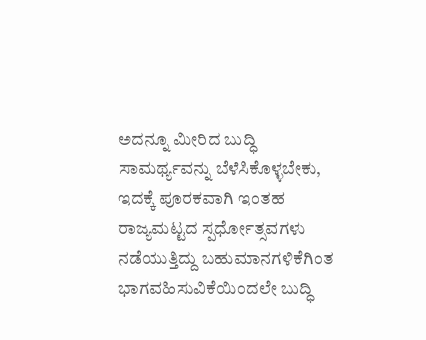ಅದನ್ನೂ ಮೀರಿದ ಬುದ್ಧಿ ಸಾಮರ್ಥ್ಯವನ್ನು ಬೆಳೆಸಿಕೊಳ್ಳಬೇಕು, ಇದಕ್ಕೆ ಪೂರಕವಾಗಿ ಇಂತಹ ರಾಜ್ಯಮಟ್ಟದ ಸ್ಪರ್ಧೋತ್ಸವಗಳು ನಡೆಯುತ್ತಿದ್ದು ಬಹುಮಾನಗಳಿಕೆಗಿಂತ ಭಾಗವಹಿಸುವಿಕೆಯಿಂದಲೇ ಬುದ್ಧಿ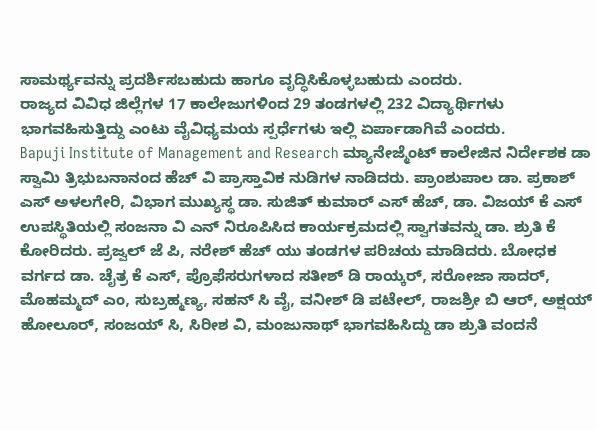ಸಾಮರ್ಥ್ಯವನ್ನು ಪ್ರದರ್ಶಿಸಬಹುದು ಹಾಗೂ ವೃದ್ಧಿಸಿಕೊಳ್ಳಬಹುದು ಎಂದರು.
ರಾಜ್ಯದ ವಿವಿಧ ಜಿಲ್ಲೆಗಳ 17 ಕಾಲೇಜುಗಳಿಂದ 29 ತಂಡಗಳಲ್ಲಿ 232 ವಿದ್ಯಾರ್ಥಿಗಳು ಭಾಗವಹಿಸುತ್ತಿದ್ದು ಎಂಟು ವೈವಿಧ್ಯಮಯ ಸ್ಪರ್ಧೆಗಳು ಇಲ್ಲಿ ಏರ್ಪಾಡಾಗಿವೆ ಎಂದರು.
Bapuji Institute of Management and Research ಮ್ಯಾನೇಜ್ಮೆಂಟ್ ಕಾಲೇಜಿನ ನಿರ್ದೇಶಕ ಡಾ ಸ್ವಾಮಿ ತ್ರಿಭುಬನಾನಂದ ಹೆಚ್ ವಿ ಪ್ರಾಸ್ತಾವಿಕ ನುಡಿಗಳ ನಾಡಿದರು. ಪ್ರಾಂಶುಪಾಲ ಡಾ. ಪ್ರಕಾಶ್ ಎಸ್ ಅಳಲಗೇರಿ, ವಿಭಾಗ ಮುಖ್ಯಸ್ಥ ಡಾ. ಸುಜಿತ್ ಕುಮಾರ್ ಎಸ್ ಹೆಚ್, ಡಾ. ವಿಜಯ್ ಕೆ ಎಸ್ ಉಪಸ್ಥಿತಿಯಲ್ಲಿ ಸಂಜನಾ ವಿ ಎನ್ ನಿರೂಪಿಸಿದ ಕಾರ್ಯಕ್ರಮದಲ್ಲಿ ಸ್ವಾಗತವನ್ನು ಡಾ. ಶ್ರುತಿ ಕೆ ಕೋರಿದರು. ಪ್ರಜ್ವಲ್ ಜೆ ಪಿ, ನರೇಶ್ ಹೆಚ್ ಯು ತಂಡಗಳ ಪರಿಚಯ ಮಾಡಿದರು. ಬೋಧಕ ವರ್ಗದ ಡಾ. ಚೈತ್ರ ಕೆ ಎಸ್, ಪ್ರೊಫೆಸರುಗಳಾದ ಸತೀಶ್ ಡಿ ರಾಯ್ಕರ್, ಸರೋಜಾ ಸಾದರ್, ಮೊಹಮ್ಮದ್ ಎಂ, ಸುಬ್ರಹ್ಮಣ್ಯ, ಸಹನ್ ಸಿ ವೈ, ವನೀಶ್ ಡಿ ಪಟೇಲ್, ರಾಜಶ್ರೀ ಬಿ ಆರ್, ಅಕ್ಷಯ್ ಹೋಲೂರ್, ಸಂಜಯ್ ಸಿ, ಸಿರೀಶ ವಿ, ಮಂಜುನಾಥ್ ಭಾಗವಹಿಸಿದ್ದು ಡಾ ಶ್ರುತಿ ವಂದನೆ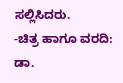ಸಲ್ಲಿಸಿದರು.
-ಚಿತ್ರ ಹಾಗೂ ವರದಿ: ಡಾ.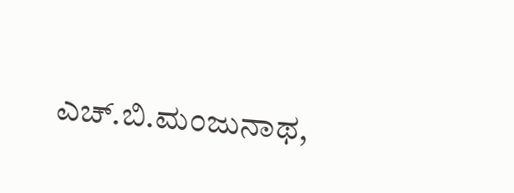ಎಚ್.ಬಿ.ಮಂಜುನಾಥ,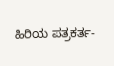ಹಿರಿಯ ಪತ್ರಕರ್ತ-